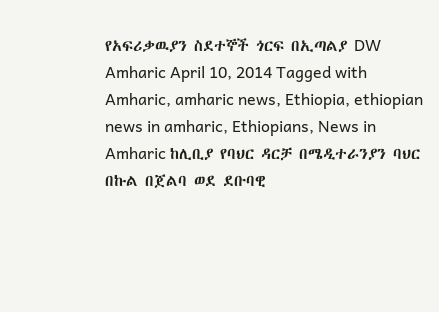የአፍሪቃዉያን ስደተኞች ጎርፍ በኢጣልያ DW Amharic April 10, 2014 Tagged with Amharic, amharic news, Ethiopia, ethiopian news in amharic, Ethiopians, News in Amharic ከሊቢያ የባህር ዳርቻ በሜዲተራንያን ባህር በኩል በጀልባ ወደ ደቡባዊ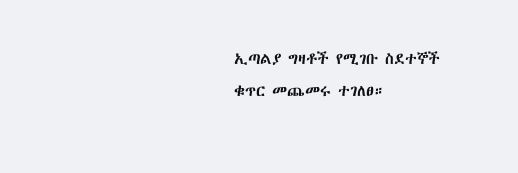ኢጣልያ ግዛቶች የሚገቡ ስደተኞች ቁጥር መጨመሩ ተገለፀ።